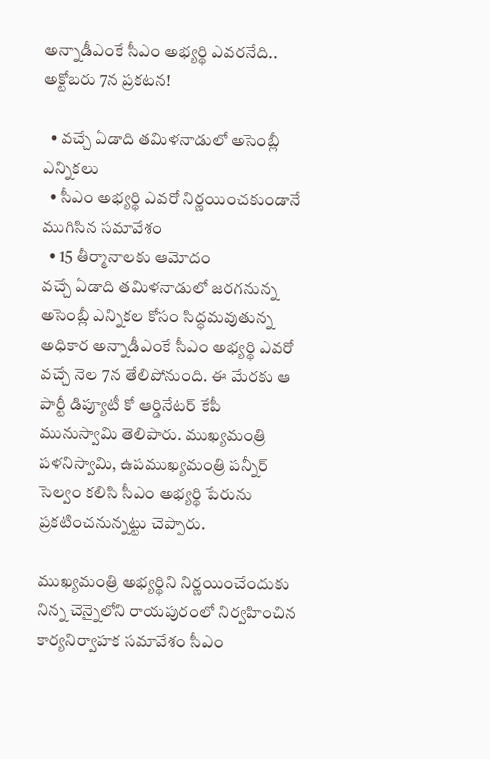అన్నాడీఎంకే సీఎం అభ్యర్థి ఎవరనేది.. అక్టోబరు 7న ప్రకటన!

  • వచ్చే ఏడాది తమిళనాడులో అసెంబ్లీ ఎన్నికలు
  • సీఎం అభ్యర్థి ఎవరో నిర్ణయించకుండానే ముగిసిన సమావేశం
  • 15 తీర్మానాలకు ఆమోదం
వచ్చే ఏడాది తమిళనాడులో జరగనున్న అసెంబ్లీ ఎన్నికల కోసం సిద్ధమవుతున్న అధికార అన్నాడీఎంకే సీఎం అభ్యర్థి ఎవరో వచ్చే నెల 7న తేలిపోనుంది. ఈ మేరకు ఆ పార్టీ డిప్యూటీ కో ఆర్డినేటర్ కేపీ మునుస్వామి తెలిపారు. ముఖ్యమంత్రి పళనిస్వామి, ఉపముఖ్యమంత్రి పన్నీర్ సెల్వం కలిసి సీఎం అభ్యర్థి పేరును ప్రకటించనున్నట్టు చెప్పారు.

ముఖ్యమంత్రి అభ్యర్థిని నిర్ణయించేందుకు నిన్న చెన్నైలోని రాయపురంలో నిర్వహించిన కార్యనిర్వాహక సమావేశం సీఎం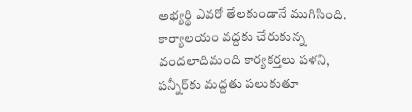అభ్యర్థి ఎవరో తేలకుండానే ముగిసింది. కార్యాలయం వద్దకు చేరుకున్న వందలాదిమంది కార్యకర్తలు పళని, పన్నీర్‌కు మద్దతు పలుకుతూ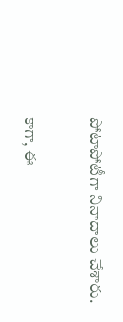పోటాపోటీగా నినాదాలు చేశారు.

కాగా, ఈ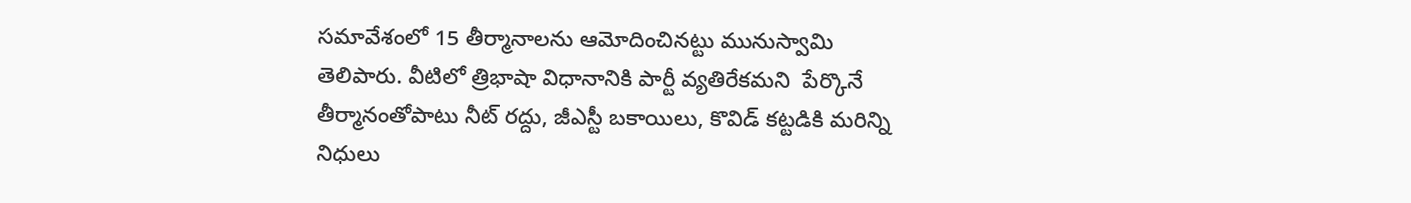సమావేశంలో 15 తీర్మానాలను ఆమోదించినట్టు మునుస్వామి తెలిపారు. వీటిలో త్రిభాషా విధానానికి పార్టీ వ్యతిరేకమని  పేర్కొనే తీర్మానంతోపాటు నీట్ రద్దు, జీఎస్టీ బకాయిలు, కొవిడ్ కట్టడికి మరిన్ని నిధులు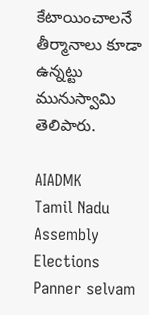కేటాయించాలనే తీర్మానాలు కూడా ఉన్నట్టు మునుస్వామి తెలిపారు.

AIADMK
Tamil Nadu
Assembly Elections
Panner selvam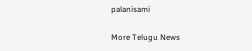palanisami

More Telugu News